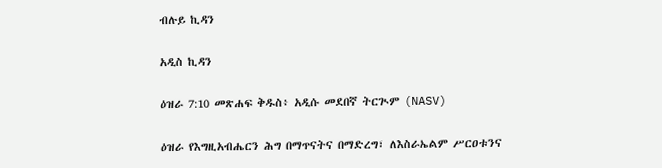ብሉይ ኪዳን

አዲስ ኪዳን

ዕዝራ 7:10 መጽሐፍ ቅዱስ፥ አዲሱ መደበኛ ትርጒም (NASV)

ዕዝራ የእግዚአብሔርን ሕግ በማጥናትና በማድረግ፣ ለእስራኤልም ሥርዐቱንና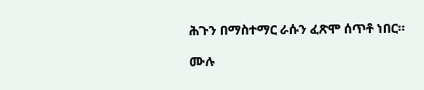ሕጉን በማስተማር ራሱን ፈጽሞ ሰጥቶ ነበር።

ሙሉ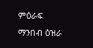ምዕራፍ ማንበብ ዕዝራ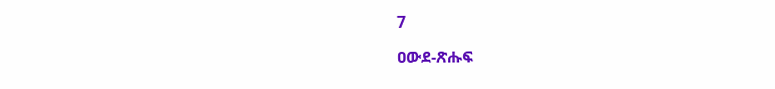7

ዐውደ-ጽሑፍ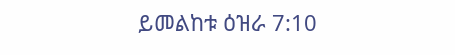ይመልከቱ ዕዝራ 7:10